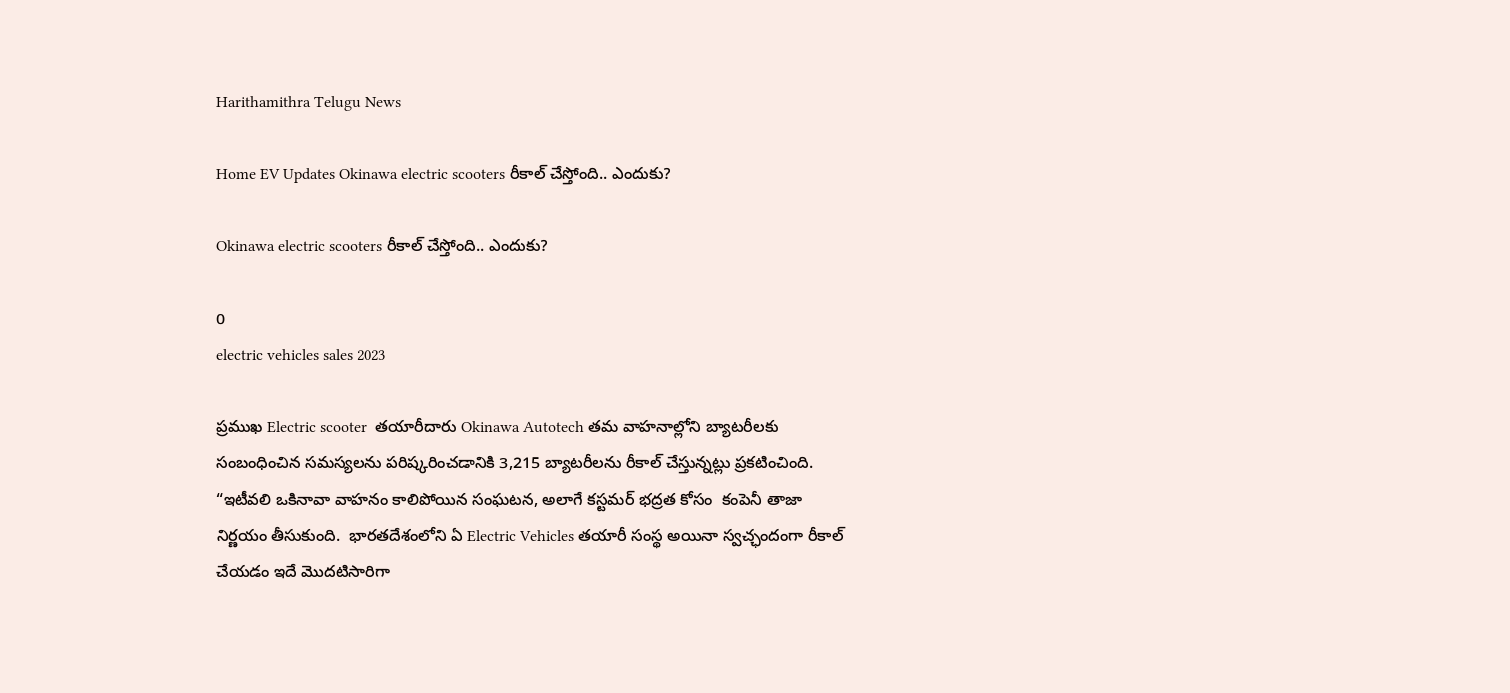Harithamithra Telugu News

Home EV Updates Okinawa electric scooters రీకాల్ చేస్తోంది.. ఎందుకు?

Okinawa electric scooters రీకాల్ చేస్తోంది.. ఎందుకు?

0
electric vehicles sales 2023

ప్ర‌ముఖ Electric scooter  తయారీదారు Okinawa Autotech త‌మ వాహ‌నాల్లోని బ్యాటరీలకు సంబంధించిన సమస్యలను పరిష్కరించడానికి 3,215 బ్యాటరీలను రీకాల్ చేస్తున్నట్లు ప్రకటించింది. “ఇటీవలి ఒకినావా వాహ‌నం కాలిపోయిన సంఘటన, అలాగే కస్టమర్ భద్రత కోసం  కంపెనీ తాజా నిర్ణ‌యం తీసుకుంది.  భారతదేశంలోని ఏ Electric Vehicles తయారీ సంస్థ అయినా స్వచ్ఛందంగా రీకాల్ చేయడం ఇదే మొదటిసారిగా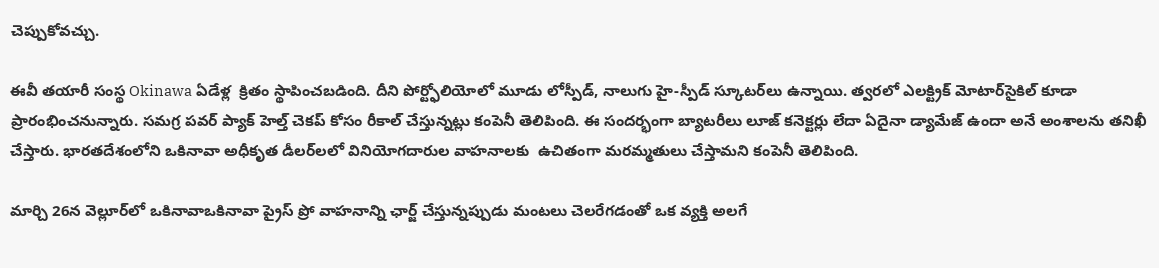చెప్పుకోవ‌చ్చు.

ఈవీ త‌యారీ సంస్థ Okinawa ఏడేళ్ల  క్రితం స్థాపించ‌బ‌డింది. దీని పోర్ట్ఫోలియోలో మూడు లోస్పీడ్‌, నాలుగు హై-స్పీడ్ స్కూటర్‌లు ఉన్నాయి. త్వరలో ఎలక్ట్రిక్ మోటార్‌సైకిల్ కూడా ప్రారంభించ‌నున్నారు. సమగ్ర పవర్ ప్యాక్ హెల్త్ చెకప్ కోసం రీకాల్ చేస్తున్న‌ట్లు కంపెనీ తెలిపింది. ఈ సంద‌ర్భంగా బ్యాటరీలు లూజ్ కనెక్టర్లు లేదా ఏదైనా డ్యామేజ్ ఉందా అనే అంశాల‌ను త‌నిఖీ చేస్తారు. భారతదేశంలోని ఒకినావా అధీకృత డీలర్‌లలో వినియోగ‌దారుల వాహ‌నాల‌కు  ఉచితంగా మరమ్మతులు చేస్తామ‌ని కంపెనీ తెలిపింది.

మార్చి 26న వెల్లూర్‌లో ఒకినావాఒకినావా ప్రైస్ ప్రో వాహ‌నాన్ని ఛార్జ్ చేస్తున్నప్పుడు మంటలు చెలరేగడంతో ఒక వ్యక్తి అలగే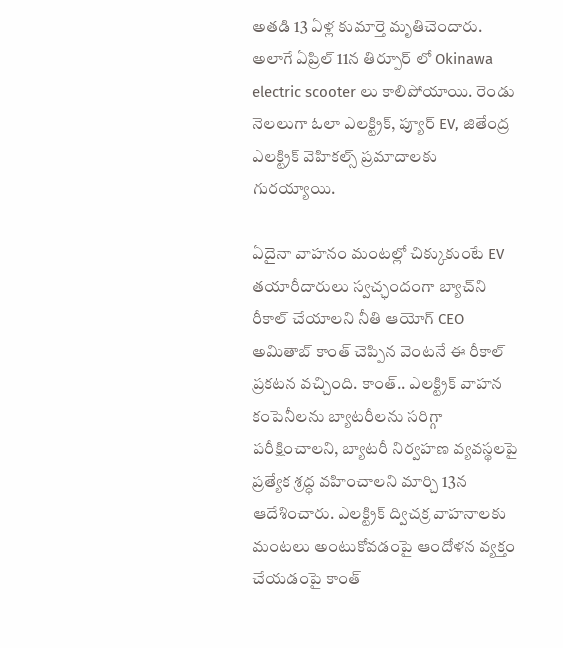అతడి 13 ఏళ్ల కుమార్తె మృతిచెందారు. అలాగే ఏప్రిల్ 11న తిర్పూర్ లో Okinawa electric scooter లు కాలిపోయాయి. రెండు నెల‌లుగా ఓలా ఎలక్ట్రిక్, ప్యూర్ EV, జితేంద్ర ఎలక్ట్రిక్ వెహికల్స్ ప్రమాదాలకు గురయ్యాయి.

ఏదైనా వాహనం మంటల్లో చిక్కుకుంటే EV తయారీదారులు స్వచ్ఛందంగా బ్యాచ్‌ని రీకాల్ చేయాలని నీతి ఆయోగ్ CEO అమితాబ్ కాంత్ చెప్పిన వెంటనే ఈ రీకాల్ ప్రకటన వచ్చింది. కాంత్.. ఎల‌క్ట్రిక్ వాహన కంపెనీల‌ను బ్యాటరీలను సరిగ్గా పరీక్షించాలని, బ్యాటరీ నిర్వహణ వ్యవస్థలపై ప్రత్యేక శ్రద్ధ వహించాలని మార్చి 13న ఆదేశించారు. ఎలక్ట్రిక్ ద్విచక్ర వాహనాలకు మంటలు అంటుకోవడంపై ఆందోళన వ్యక్తం చేయడంపై కాంత్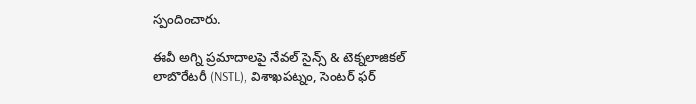స్పందించారు.

ఈవీ అగ్ని ప్రమాదాలపై నేవల్ సైన్స్ & టెక్నలాజికల్ లాబొరేటరీ (NSTL), విశాఖపట్నం, సెంటర్ ఫర్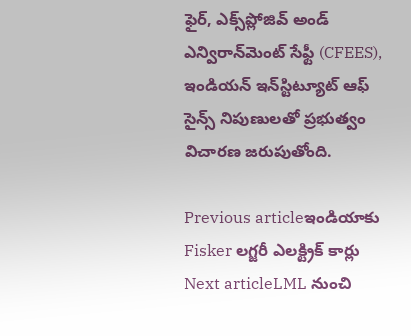ఫైర్, ఎక్స్‌ప్లోజివ్ అండ్ ఎన్విరాన్‌మెంట్ సేఫ్టీ (CFEES), ఇండియన్ ఇన్‌స్టిట్యూట్ ఆఫ్ సైన్స్ నిపుణులతో ప్రభుత్వం విచారణ జరుపుతోంది.

Previous articleఇండియాకు Fisker ల‌గ్జ‌రీ ఎల‌క్ట్రిక్ కార్లు
Next articleLML నుంచి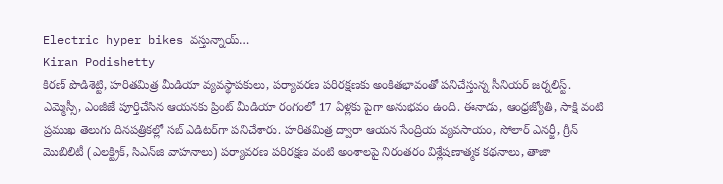Electric hyper bikes వ‌స్తున్నాయ్‌…
Kiran Podishetty
కిరణ్ పొడిశెట్టి, హరితమిత్ర మీడియా వ్యవస్థాపకులు, పర్యావరణ పరిరక్షణకు అంకితభావంతో పనిచేస్తున్న సీనియ‌ర్‌ జర్నలిస్ట్. ఎమ్మెస్సీ, ఎంజీజే పూర్తిచేసిన‌ ఆయనకు ప్రింట్ మీడియా రంగంలో 17 ఏళ్లకు పైగా అనుభవం ఉంది. ఈనాడు, ఆంధ్రజ్యోతి, సాక్షి వంటి ప్రముఖ తెలుగు దినపత్రికల్లో సబ్‌ ఎడిటర్‌గా ప‌నిచేశారు. హరితమిత్ర ద్వారా ఆయన సేంద్రియ వ్యవసాయం, సోలార్ ఎనర్జీ, గ్రీన్ మొబిలిటీ (ఎలక్ట్రిక్‌, సిఎన్‌జి వాహనాలు) ప‌ర్యావ‌ర‌ణ ప‌రిర‌క్ష‌ణ వంటి అంశాలపై నిరంతరం విశ్లేషణాత్మక కథనాలు, తాజా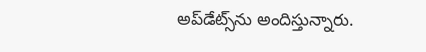అప్‌డేట్స్‌ను అందిస్తున్నారు.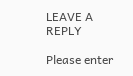LEAVE A REPLY

Please enter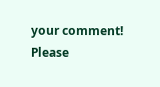your comment!
Please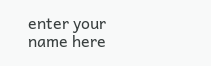enter your name here